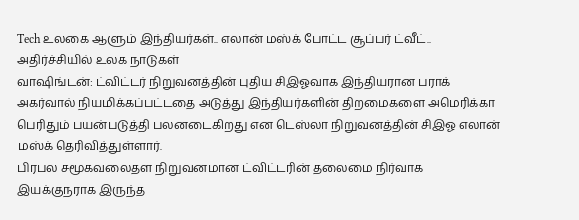Tech உலகை ஆளும் இந்தியர்கள்.. எலான் மஸ்க் போட்ட சூப்பர் ட்வீட்.. அதிர்ச்சியில் உலக நாடுகள்
வாஷிங்டன்: ட்விட்டர் நிறுவனத்தின் புதிய சிஇஓவாக இந்தியரான பராக் அகர்வால் நியமிக்கப்பட்டதை அடுத்து இந்தியர்களின் திறமைகளை அமெரிக்கா பெரிதும் பயன்படுத்தி பலனடைகிறது என டெஸ்லா நிறுவனத்தின் சிஇஓ எலான் மஸ்க் தெரிவித்துள்ளார்.
பிரபல சமூகவலைதள நிறுவனமான ட்விட்டரின் தலைமை நிர்வாக இயக்குநராக இருந்த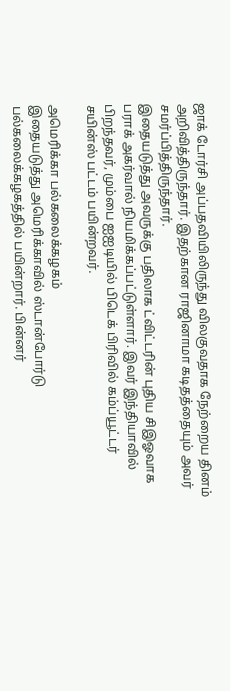ஜாக் டோர்சி அப்பதவியிலிருந்து விலகுவதாக நேற்றைய தினம் அறிவித்திருந்தார். இதற்கான ராஜினாமா கடிதத்தையும் அவர் சமர்ப்பித்திருந்தார்.
இதையடுத்து அவருக்கு பதிலாக ட்விட்டரின் புதிய சிஇஓவாக பராக் அகர்வால் நியமிக்கப்பட்டுள்ளார். இவர் இந்தியாவில் பிறந்தவர், மும்பை ஐஐடியில் பிடெக் பிரிவில் கம்ப்யூட்டர் சயின்ஸ் பட்டம் பயின்றவர்.

அமெரிக்கா பல்கலைக்கழகம்
இதையடுத்து அமெரிக்காவில் ஸ்டான்போர்டு பல்கலைக்கழகத்தில் பயின்றார். பின்னர்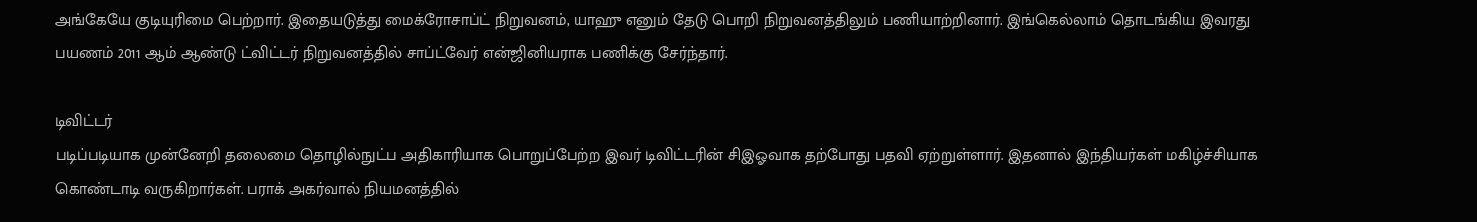அங்கேயே குடியுரிமை பெற்றார். இதையடுத்து மைக்ரோசாப்ட் நிறுவனம், யாஹு எனும் தேடு பொறி நிறுவனத்திலும் பணியாற்றினார். இங்கெல்லாம் தொடங்கிய இவரது பயணம் 2011 ஆம் ஆண்டு ட்விட்டர் நிறுவனத்தில் சாப்ட்வேர் என்ஜினியராக பணிக்கு சேர்ந்தார்.

டிவிட்டர்
படிப்படியாக முன்னேறி தலைமை தொழில்நுட்ப அதிகாரியாக பொறுப்பேற்ற இவர் டிவிட்டரின் சிஇஓவாக தற்போது பதவி ஏற்றுள்ளார். இதனால் இந்தியர்கள் மகிழ்ச்சியாக கொண்டாடி வருகிறார்கள். பராக் அகர்வால் நியமனத்தில்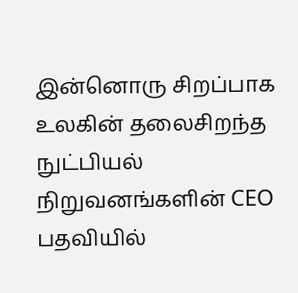இன்னொரு சிறப்பாக உலகின் தலைசிறந்த நுட்பியல் நிறுவனங்களின் CEO பதவியில்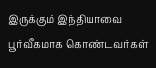இருக்கும் இந்தியாவை பூர்வீகமாக கொண்டவர்கள்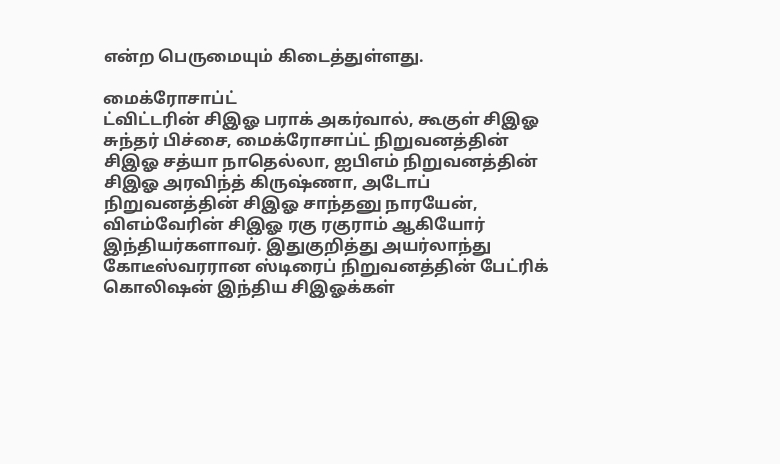என்ற பெருமையும் கிடைத்துள்ளது.

மைக்ரோசாப்ட்
ட்விட்டரின் சிஇஓ பராக் அகர்வால், கூகுள் சிஇஓ சுந்தர் பிச்சை, மைக்ரோசாப்ட் நிறுவனத்தின் சிஇஓ சத்யா நாதெல்லா, ஐபிஎம் நிறுவனத்தின் சிஇஓ அரவிந்த் கிருஷ்ணா, அடோப் நிறுவனத்தின் சிஇஓ சாந்தனு நாரயேன், விஎம்வேரின் சிஇஓ ரகு ரகுராம் ஆகியோர் இந்தியர்களாவர். இதுகுறித்து அயர்லாந்து கோடீஸ்வரரான ஸ்டிரைப் நிறுவனத்தின் பேட்ரிக் கொலிஷன் இந்திய சிஇஓக்கள்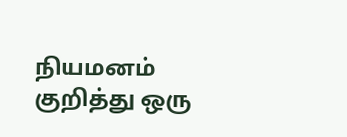நியமனம் குறித்து ஒரு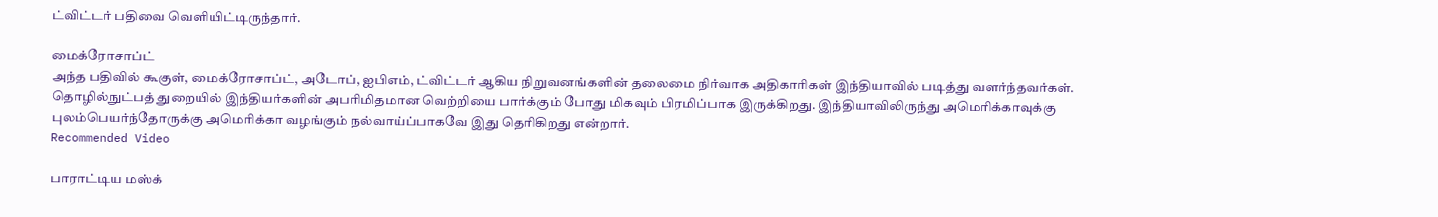ட்விட்டர் பதிவை வெளியிட்டிருந்தார்.

மைக்ரோசாப்ட்
அந்த பதிவில் கூகுள், மைக்ரோசாப்ட், அடோப், ஐபிஎம், ட்விட்டர் ஆகிய நிறுவனங்களின் தலைமை நிர்வாக அதிகாரிகள் இந்தியாவில் படித்து வளர்ந்தவர்கள். தொழில்நுட்பத் துறையில் இந்தியர்களின் அபரிமிதமான வெற்றியை பார்க்கும் போது மிகவும் பிரமிப்பாக இருக்கிறது. இந்தியாவிலிருந்து அமெரிக்காவுக்கு புலம்பெயர்ந்தோருக்கு அமெரிக்கா வழங்கும் நல்வாய்ப்பாகவே இது தெரிகிறது என்றார்.
Recommended Video

பாராட்டிய மஸ்க்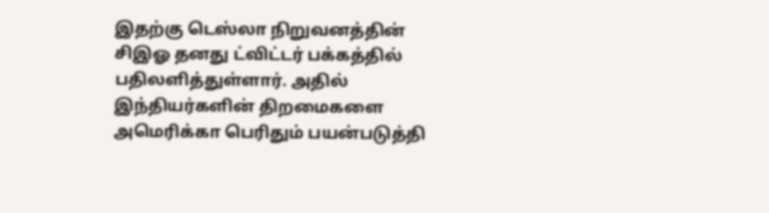இதற்கு டெஸ்லா நிறுவனத்தின் சிஇஓ தனது ட்விட்டர் பக்கத்தில் பதிலளித்துள்ளார். அதில் இந்தியர்களின் திறமைகளை அமெரிக்கா பெரிதும் பயன்படுத்தி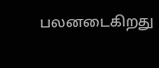பலனடைகிறது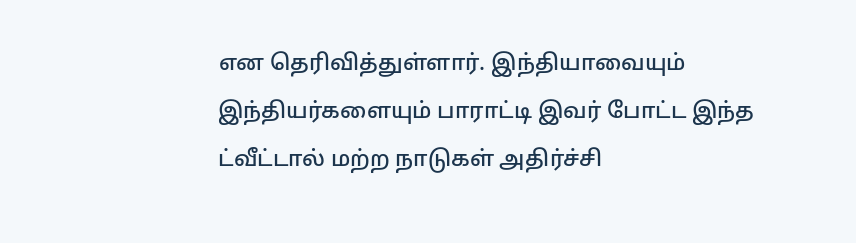என தெரிவித்துள்ளார். இந்தியாவையும் இந்தியர்களையும் பாராட்டி இவர் போட்ட இந்த ட்வீட்டால் மற்ற நாடுகள் அதிர்ச்சி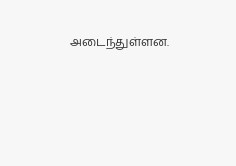அடைந்துள்ளன.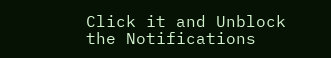Click it and Unblock the Notifications